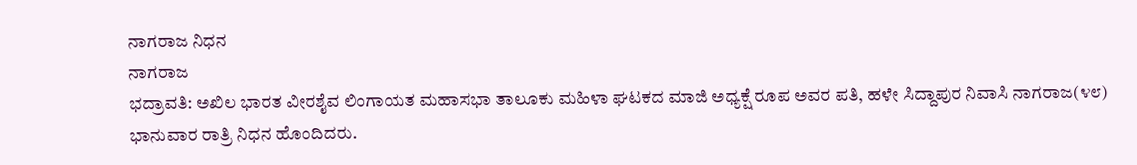ನಾಗರಾಜ ನಿಧನ
ನಾಗರಾಜ
ಭದ್ರಾವತಿ: ಅಖಿಲ ಭಾರತ ವೀರಶೈವ ಲಿಂಗಾಯತ ಮಹಾಸಭಾ ತಾಲೂಕು ಮಹಿಳಾ ಘಟಕದ ಮಾಜಿ ಅಧ್ಯಕ್ಷೆ ರೂಪ ಅವರ ಪತಿ, ಹಳೇ ಸಿದ್ದಾಪುರ ನಿವಾಸಿ ನಾಗರಾಜ(೪೮) ಭಾನುವಾರ ರಾತ್ರಿ ನಿಧನ ಹೊಂದಿದರು.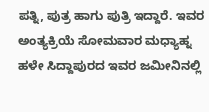ಪತ್ನಿ, ಪುತ್ರ ಹಾಗು ಪುತ್ರಿ ಇದ್ದಾರೆ. ಇವರ ಅಂತ್ಯಕ್ರಿಯೆ ಸೋಮವಾರ ಮಧ್ಯಾಹ್ನ ಹಳೇ ಸಿದ್ದಾಪುರದ ಇವರ ಜಮೀನಿನಲ್ಲಿ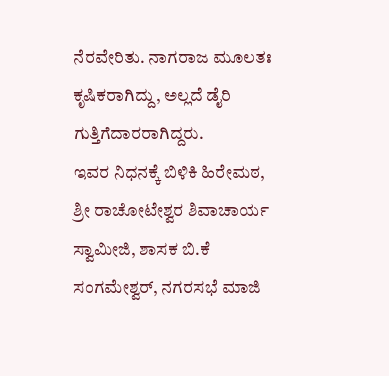ನೆರವೇರಿತು. ನಾಗರಾಜ ಮೂಲತಃ ಕೃಷಿಕರಾಗಿದ್ದು, ಅಲ್ಲದೆ ಡೈರಿ ಗುತ್ತಿಗೆದಾರರಾಗಿದ್ದರು.
ಇವರ ನಿಧನಕ್ಕೆ ಬಿಳಿಕಿ ಹಿರೇಮಠ, ಶ್ರೀ ರಾಚೋಟೇಶ್ವರ ಶಿವಾಚಾರ್ಯ ಸ್ವಾಮೀಜಿ, ಶಾಸಕ ಬಿ.ಕೆ ಸಂಗಮೇಶ್ವರ್, ನಗರಸಭೆ ಮಾಜಿ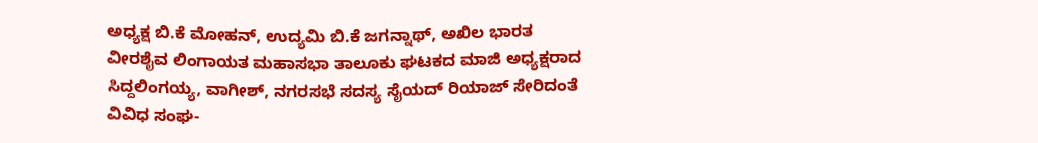ಅಧ್ಯಕ್ಷ ಬಿ.ಕೆ ಮೋಹನ್, ಉದ್ಯಮಿ ಬಿ.ಕೆ ಜಗನ್ನಾಥ್, ಅಖಿಲ ಭಾರತ ವೀರಶೈವ ಲಿಂಗಾಯತ ಮಹಾಸಭಾ ತಾಲೂಕು ಘಟಕದ ಮಾಜಿ ಅಧ್ಯಕ್ಷರಾದ ಸಿದ್ದಲಿಂಗಯ್ಯ, ವಾಗೀಶ್, ನಗರಸಭೆ ಸದಸ್ಯ ಸೈಯದ್ ರಿಯಾಜ್ ಸೇರಿದಂತೆ ವಿವಿಧ ಸಂಘ-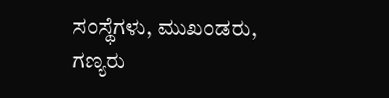ಸಂಸ್ಥೆಗಳು, ಮುಖಂಡರು, ಗಣ್ಯರು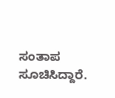ಸಂತಾಪ ಸೂಚಿಸಿದ್ದಾರೆ.